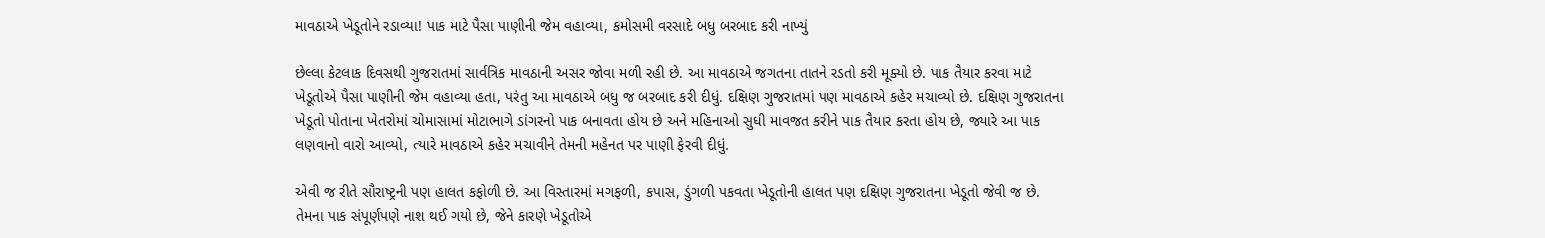માવઠાએ ખેડૂતોને રડાવ્યા! પાક માટે પૈસા પાણીની જેમ વહાવ્યા, કમોસમી વરસાદે બધુ બરબાદ કરી નાખ્યું

છેલ્લા કેટલાક દિવસથી ગુજરાતમાં સાર્વત્રિક માવઠાની અસર જોવા મળી રહી છે. આ માવઠાએ જગતના તાતને રડતો કરી મૂક્યો છે. પાક તૈયાર કરવા માટે ખેડૂતોએ પૈસા પાણીની જેમ વહાવ્યા હતા, પરંતુ આ માવઠાએ બધુ જ બરબાદ કરી દીધું. દક્ષિણ ગુજરાતમાં પણ માવઠાએ કહેર મચાવ્યો છે. દક્ષિણ ગુજરાતના ખેડૂતો પોતાના ખેતરોમાં ચોમાસામાં મોટાભાગે ડાંગરનો પાક બનાવતા હોય છે અને મહિનાઓ સુધી માવજત કરીને પાક તૈયાર કરતા હોય છે, જ્યારે આ પાક લણવાનો વારો આવ્યો, ત્યારે માવઠાએ કહેર મચાવીને તેમની મહેનત પર પાણી ફેરવી દીધું.

એવી જ રીતે સૌરાષ્ટ્રની પણ હાલત કફોળી છે. આ વિસ્તારમાં મગફળી, કપાસ, ડુંગળી પકવતા ખેડૂતોની હાલત પણ દક્ષિણ ગુજરાતના ખેડૂતો જેવી જ છે. તેમના પાક સંપૂર્ણપણે નાશ થઈ ગયો છે, જેને કારણે ખેડૂતોએ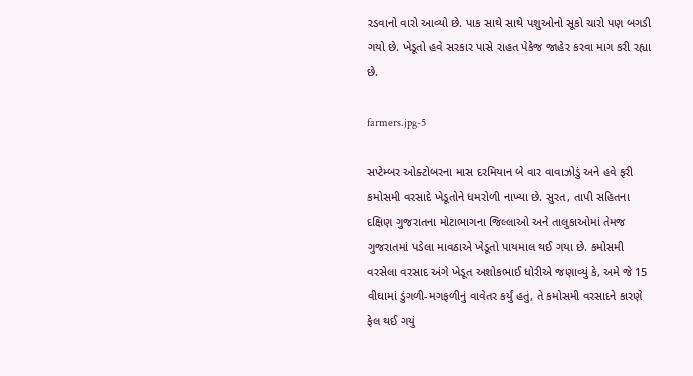રડવાનો વારો આવ્યો છે. પાક સાથે સાથે પશુઓનો સૂકો ચારો પણ બગડી ગયો છે. ખેડૂતો હવે સરકાર પાસે રાહત પેકેજ જાહેર કરવા માગ કરી રહ્યા છે.

farmers.jpg-5

સપ્ટેમ્બર ઓક્ટોબરના માસ દરમિયાન બે વાર વાવાઝોડું અને હવે ફરી કમોસમી વરસાદે ખેડૂતોને ધમરોળી નાખ્યા છે. સુરત, તાપી સહિતના દક્ષિણ ગુજરાતના મોટાભાગના જિલ્લાઓ અને તાલુકાઓમાં તેમજ ગુજરાતમાં પડેલા માવઠાએ ખેડૂતો પાયમાલ થઈ ગયા છે. કમોસમી વરસેલા વરસાદ અંગે ખેડૂત અશોકભાઈ ધોરીએ જણાવ્યું કે, અમે જે 15 વીઘામાં ડુંગળી-મગફળીનું વાવેતર કર્યું હતું, તે કમોસમી વરસાદને કારણે ફેલ થઈ ગયું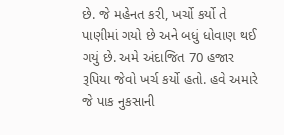છે. જે મહેનત કરી, ખર્ચો કર્યો તે પાણીમાં ગયો છે અને બધું ધોવાણ થઈ ગયું છે. અમે અંદાજિત 70 હજાર રૂપિયા જેવો ખર્ચ કર્યો હતો. હવે અમારે જે પાક નુકસાની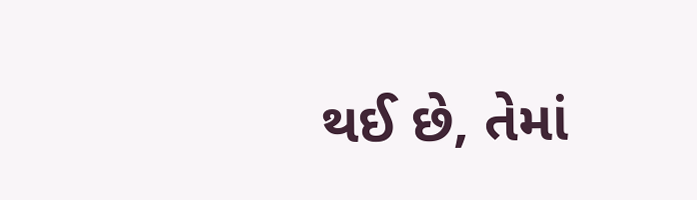થઈ છે, તેમાં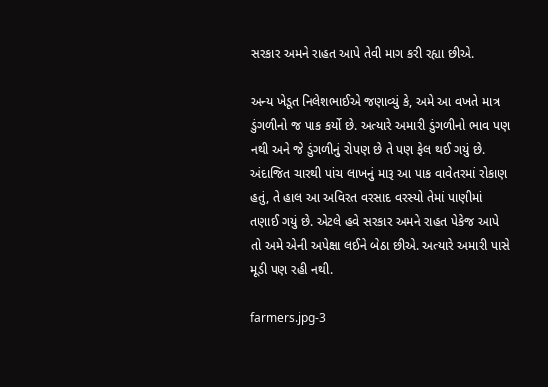સરકાર અમને રાહત આપે તેવી માગ કરી રહ્યા છીએ.

અન્ય ખેડૂત નિલેશભાઈએ જણાવ્યું કે, અમે આ વખતે માત્ર ડુંગળીનો જ પાક કર્યો છે. અત્યારે અમારી ડુંગળીનો ભાવ પણ નથી અને જે ડુંગળીનું રોપણ છે તે પણ ફેલ થઈ ગયું છે. અંદાજિત ચારથી પાંચ લાખનું મારૂ આ પાક વાવેતરમાં રોકાણ હતું, તે હાલ આ અવિરત વરસાદ વરસ્યો તેમાં પાણીમાં તણાઈ ગયું છે. એટલે હવે સરકાર અમને રાહત પેકેજ આપે તો અમે એની અપેક્ષા લઈને બેઠા છીએ. અત્યારે અમારી પાસે મૂડી પણ રહી નથી.

farmers.jpg-3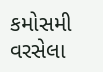કમોસમી વરસેલા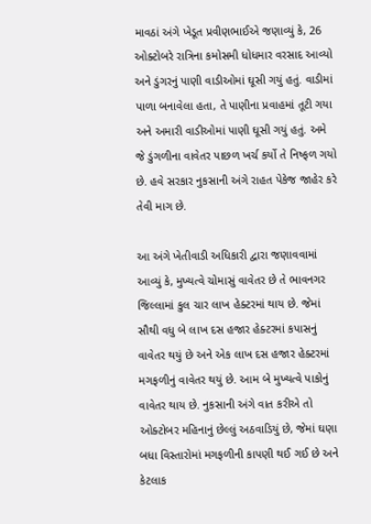માવઠાં અંગે ખેડૂત પ્રવીણભાઈએ જણાવ્યું કે, 26 ઓક્ટોબરે રાત્રિના કમોસમી ધોધમાર વરસાદ આવ્યો અને ડુંગરનું પાણી વાડીઓમાં ઘૂસી ગયું હતું. વાડીમાં પાળા બનાવેલા હતા, તે પાણીના પ્રવાહમાં તૂટી ગયા અને અમારી વાડીઓમાં પાણી ઘૂસી ગયું હતું. અમે જે ડુંગળીના વાવેતર પાછળ ખર્ચ કર્યો તે નિષ્ફળ ગયો છે. હવે સરકાર નુકસાની અંગે રાહત પેકેજ જાહેર કરે તેવી માગ છે.

આ અંગે ખેતીવાડી અધિકારી દ્વારા જણાવવામાં આવ્યું કે, મુખ્યત્વે ચોમાસું વાવેતર છે તે ભાવનગર જિલ્લામાં કુલ ચાર લાખ હેક્ટરમાં થાય છે. જેમાં સૌથી વધુ બે લાખ દસ હજાર હેક્ટરમાં કપાસનું વાવેતર થયું છે અને એક લાખ દસ હજાર હેક્ટરમાં મગફળીનું વાવેતર થયું છે. આમ બે મુખ્યત્વે પાકોનું વાવેતર થાય છે. નુકસાની અંગે વાત કરીએ તો ઓક્ટોબર મહિનાનું છેલ્લું અઠવાડિયું છે, જેમાં ઘણા બધા વિસ્તારોમાં મગફળીની કાપણી થઈ ગઈ છે અને કેટલાક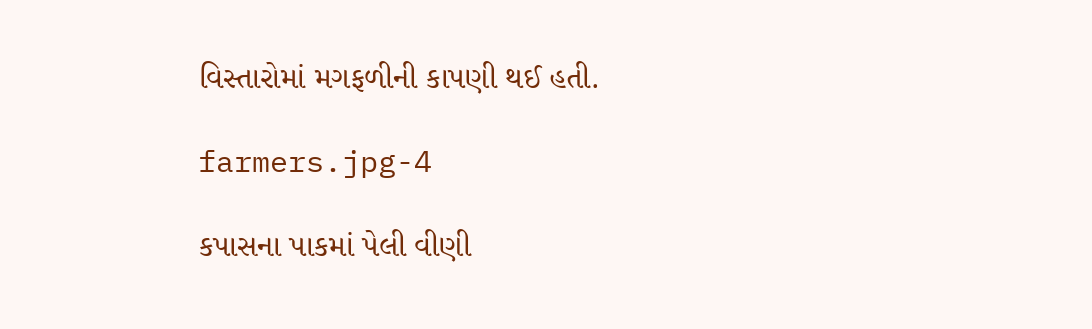વિસ્તારોમાં મગફળીની કાપણી થઈ હતી.

farmers.jpg-4

કપાસના પાકમાં પેલી વીણી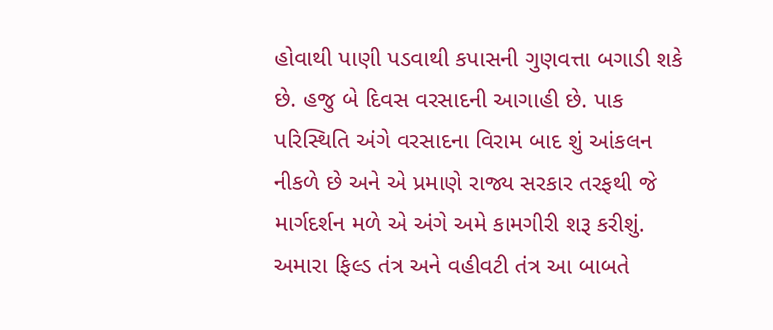હોવાથી પાણી પડવાથી કપાસની ગુણવત્તા બગાડી શકે છે. હજુ બે દિવસ વરસાદની આગાહી છે. પાક પરિસ્થિતિ અંગે વરસાદના વિરામ બાદ શું આંકલન નીકળે છે અને એ પ્રમાણે રાજ્ય સરકાર તરફથી જે માર્ગદર્શન મળે એ અંગે અમે કામગીરી શરૂ કરીશું. અમારા ફિલ્ડ તંત્ર અને વહીવટી તંત્ર આ બાબતે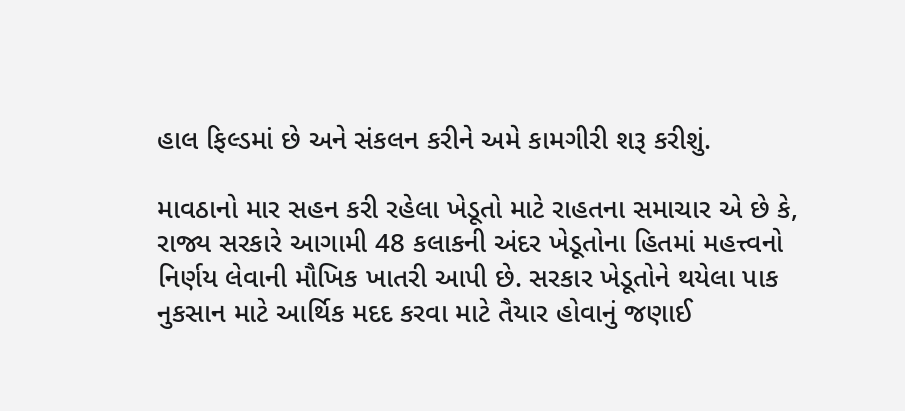હાલ ફિલ્ડમાં છે અને સંકલન કરીને અમે કામગીરી શરૂ કરીશું.

માવઠાનો માર સહન કરી રહેલા ખેડૂતો માટે રાહતના સમાચાર એ છે કે, રાજ્ય સરકારે આગામી 48 કલાકની અંદર ખેડૂતોના હિતમાં મહત્ત્વનો નિર્ણય લેવાની મૌખિક ખાતરી આપી છે. સરકાર ખેડૂતોને થયેલા પાક નુકસાન માટે આર્થિક મદદ કરવા માટે તૈયાર હોવાનું જણાઈ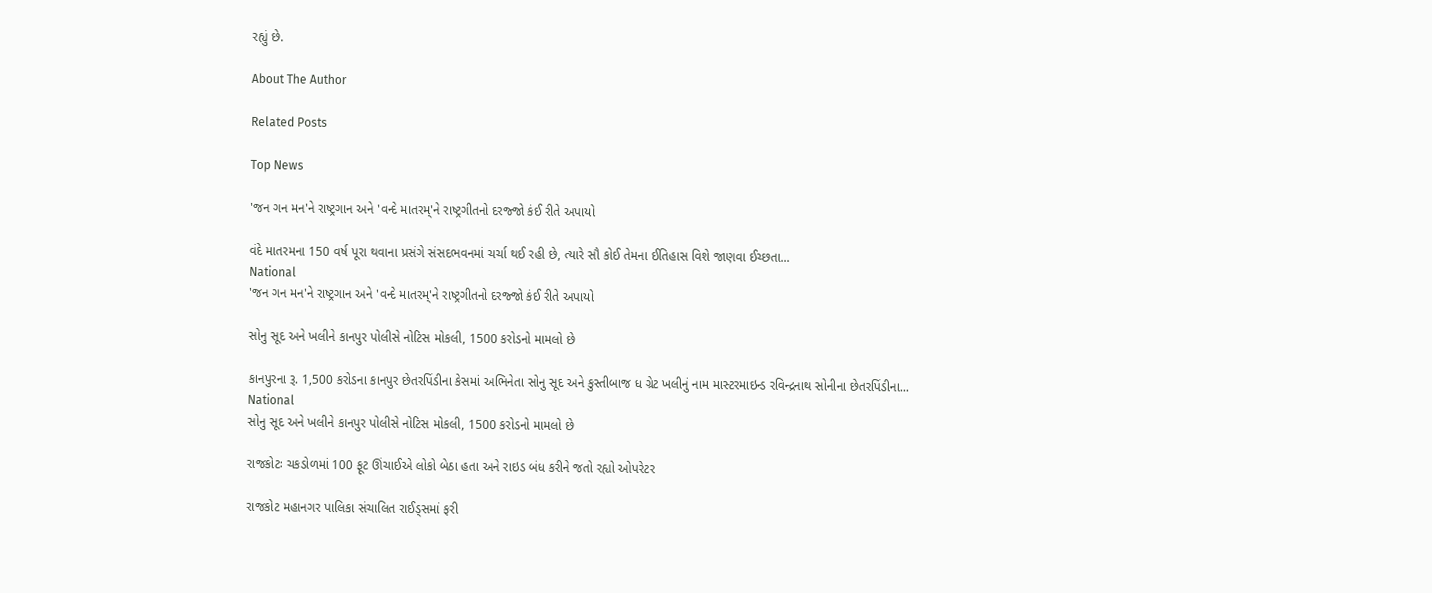રહ્યું છે.

About The Author

Related Posts

Top News

'જન ગન મન'ને રાષ્ટ્રગાન અને 'વન્દે માતરમ્'ને રાષ્ટ્રગીતનો દરજ્જો કંઈ રીતે અપાયો

વંદે માતરમના 150 વર્ષ પૂરા થવાના પ્રસંગે સંસદભવનમાં ચર્ચા થઈ રહી છે, ત્યારે સૌ કોઈ તેમના ઈતિહાસ વિશે જાણવા ઈચ્છતા...
National
'જન ગન મન'ને રાષ્ટ્રગાન અને 'વન્દે માતરમ્'ને રાષ્ટ્રગીતનો દરજ્જો કંઈ રીતે અપાયો

સોનુ સૂદ અને ખલીને કાનપુર પોલીસે નોટિસ મોકલી, 1500 કરોડનો મામલો છે

કાનપુરના રૂ. 1,500 કરોડના કાનપુર છેતરપિંડીના કેસમાં અભિનેતા સોનુ સૂદ અને કુસ્તીબાજ ધ ગ્રેટ ખલીનું નામ માસ્ટરમાઇન્ડ રવિન્દ્રનાથ સોનીના છેતરપિંડીના...
National
સોનુ સૂદ અને ખલીને કાનપુર પોલીસે નોટિસ મોકલી, 1500 કરોડનો મામલો છે

રાજકોટઃ ચકડોળમાં 100 ફૂટ ઊંચાઈએ લોકો બેઠા હતા અને રાઇડ બંધ કરીને જતો રહ્યો ઓપરેટર

રાજકોટ મહાનગર પાલિકા સંચાલિત રાઈડ્સમાં ફરી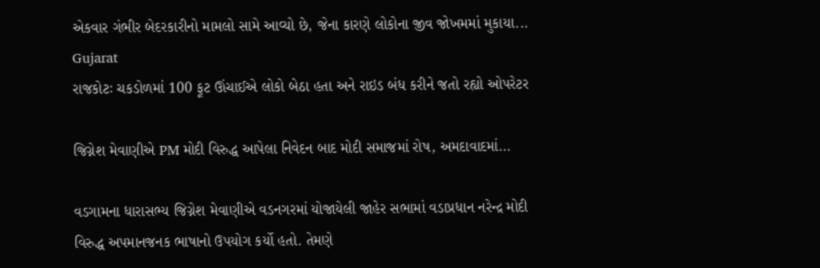એકવાર ગંભીર બેદરકારીનો મામલો સામે આવ્યો છે, જેના કારણે લોકોના જીવ જોખમમાં મુકાયા...
Gujarat
રાજકોટઃ ચકડોળમાં 100 ફૂટ ઊંચાઈએ લોકો બેઠા હતા અને રાઇડ બંધ કરીને જતો રહ્યો ઓપરેટર

જિગ્નેશ મેવાણીએ PM મોદી વિરુદ્ધ આપેલા નિવેદન બાદ મોદી સમાજમાં રોષ, અમદાવાદમાં...

વડગામના ધારાસભ્ય જિગ્નેશ મેવાણીએ વડનગરમાં યોજાયેલી જાહેર સભામાં વડાપ્રધાન નરેન્દ્ર મોદી વિરુદ્ધ અપમાનજનક ભાષાનો ઉપયોગ કર્યો હતો. તેમણે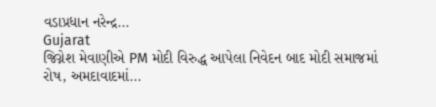વડાપ્રધાન નરેન્દ્ર...
Gujarat
જિગ્નેશ મેવાણીએ PM મોદી વિરુદ્ધ આપેલા નિવેદન બાદ મોદી સમાજમાં રોષ, અમદાવાદમાં...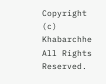Copyright (c) Khabarchhe All Rights Reserved.